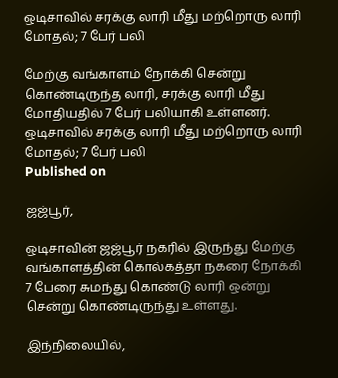ஒடிசாவில் சரக்கு லாரி மீது மற்றொரு லாரி மோதல்; 7 பேர் பலி

மேற்கு வங்காளம் நோக்கி சென்று கொண்டிருந்த லாரி, சரக்கு லாரி மீது மோதியதில் 7 பேர் பலியாகி உள்ளனர்.
ஒடிசாவில் சரக்கு லாரி மீது மற்றொரு லாரி மோதல்; 7 பேர் பலி
Published on

ஜஜ்பூர்,

ஒடிசாவின் ஜஜ்பூர் நகரில் இருந்து மேற்கு வங்காளத்தின் கொல்கத்தா நகரை நோக்கி 7 பேரை சுமந்து கொண்டு லாரி ஒன்று சென்று கொண்டிருந்து உள்ளது.

இந்நிலையில்,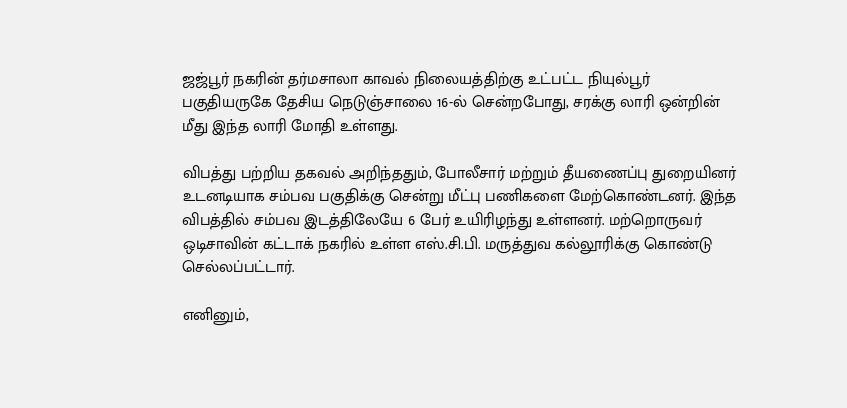ஜஜ்பூர் நகரின் தர்மசாலா காவல் நிலையத்திற்கு உட்பட்ட நியுல்பூர் பகுதியருகே தேசிய நெடுஞ்சாலை 16-ல் சென்றபோது, சரக்கு லாரி ஒன்றின் மீது இந்த லாரி மோதி உள்ளது.

விபத்து பற்றிய தகவல் அறிந்ததும், போலீசார் மற்றும் தீயணைப்பு துறையினர் உடனடியாக சம்பவ பகுதிக்கு சென்று மீட்பு பணிகளை மேற்கொண்டனர். இந்த விபத்தில் சம்பவ இடத்திலேயே 6 பேர் உயிரிழந்து உள்ளனர். மற்றொருவர் ஒடிசாவின் கட்டாக் நகரில் உள்ள எஸ்.சி.பி. மருத்துவ கல்லூரிக்கு கொண்டு செல்லப்பட்டார்.

எனினும்,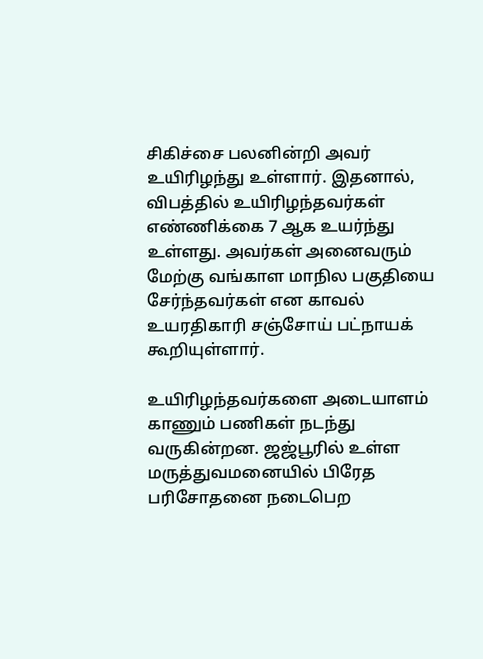சிகிச்சை பலனின்றி அவர் உயிரிழந்து உள்ளார். இதனால், விபத்தில் உயிரிழந்தவர்கள் எண்ணிக்கை 7 ஆக உயர்ந்து உள்ளது. அவர்கள் அனைவரும் மேற்கு வங்காள மாநில பகுதியை சேர்ந்தவர்கள் என காவல் உயரதிகாரி சஞ்சோய் பட்நாயக் கூறியுள்ளார்.

உயிரிழந்தவர்களை அடையாளம் காணும் பணிகள் நடந்து வருகின்றன. ஜஜ்பூரில் உள்ள மருத்துவமனையில் பிரேத பரிசோதனை நடைபெற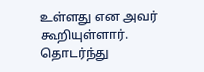உள்ளது என அவர் கூறியுள்ளார். தொடர்ந்து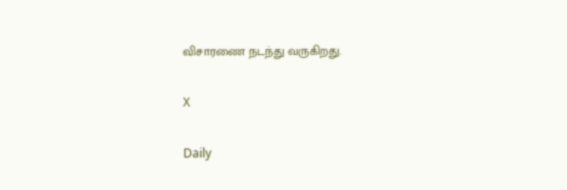விசாரணை நடந்து வருகிறது.

X

Daily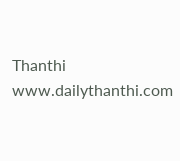Thanthi
www.dailythanthi.com